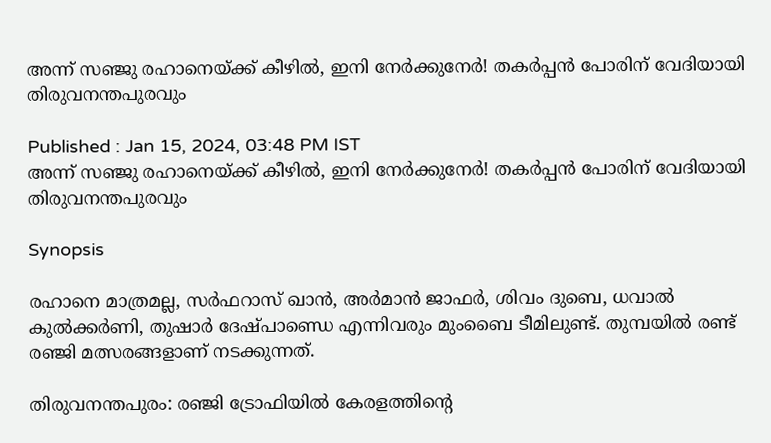അന്ന് സഞ്ജു രഹാനെയ്ക്ക് കീഴില്‍, ഇനി നേര്‍ക്കുനേര്‍! തകര്‍പ്പന്‍ പോരിന് വേദിയായി തിരുവനന്തപുരവും

Published : Jan 15, 2024, 03:48 PM IST
അന്ന് സഞ്ജു രഹാനെയ്ക്ക് കീഴില്‍, ഇനി നേര്‍ക്കുനേര്‍! തകര്‍പ്പന്‍ പോരിന് വേദിയായി തിരുവനന്തപുരവും

Synopsis

രഹാനെ മാത്രമല്ല, സര്‍ഫറാസ് ഖാന്‍, അര്‍മാന്‍ ജാഫര്‍, ശിവം ദുബെ, ധവാല്‍ കുല്‍ക്കര്‍ണി, തുഷാര്‍ ദേഷ്പാണ്ഡെ എന്നിവരും മുംബൈ ടീമിലുണ്ട്. തുമ്പയില്‍ രണ്ട് രഞ്ജി മത്സരങ്ങളാണ് നടക്കുന്നത്.

തിരുവനന്തപുരം: രഞ്ജി ട്രോഫിയില്‍ കേരളത്തിന്റെ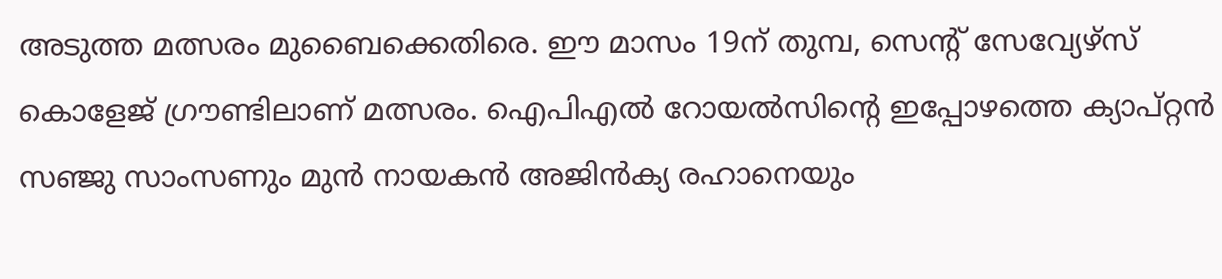അടുത്ത മത്സരം മുബൈക്കെതിരെ. ഈ മാസം 19ന് തുമ്പ, സെന്റ് സേവ്യേഴ്സ് കൊളേജ് ഗ്രൗണ്ടിലാണ് മത്സരം. ഐപിഎല്‍ റോയല്‍സിന്റെ ഇപ്പോഴത്തെ ക്യാപ്റ്റന്‍ സഞ്ജു സാംസണും മുന്‍ നായകന്‍ അജിന്‍ക്യ രഹാനെയും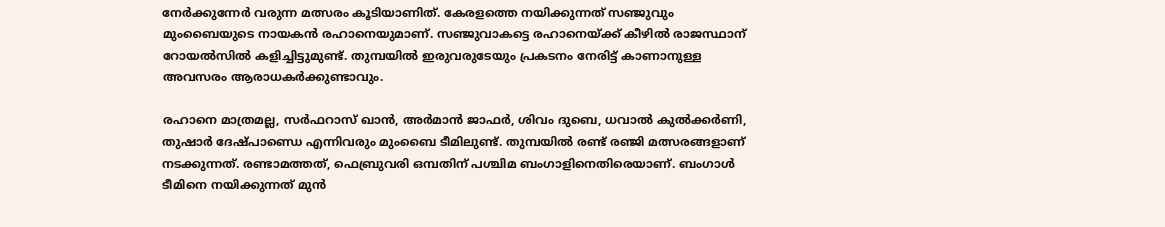നേര്‍ക്കുന്നേര്‍ വരുന്ന മത്സരം കൂടിയാണിത്. കേരളത്തെ നയിക്കുന്നത് സഞ്ജുവും മുംബൈയുടെ നായകന്‍ രഹാനെയുമാണ്. സഞ്ജുവാകട്ടെ രഹാനെയ്ക്ക് കീഴില്‍ രാജസ്ഥാന് റോയല്‍സില്‍ കളിച്ചിട്ടുമുണ്ട്. തുമ്പയില്‍ ഇരുവരുടേയും പ്രകടനം നേരിട്ട് കാണാനുള്ള അവസരം ആരാധകര്‍ക്കുണ്ടാവും.

രഹാനെ മാത്രമല്ല, സര്‍ഫറാസ് ഖാന്‍, അര്‍മാന്‍ ജാഫര്‍, ശിവം ദുബെ, ധവാല്‍ കുല്‍ക്കര്‍ണി, തുഷാര്‍ ദേഷ്പാണ്ഡെ എന്നിവരും മുംബൈ ടീമിലുണ്ട്. തുമ്പയില്‍ രണ്ട് രഞ്ജി മത്സരങ്ങളാണ് നടക്കുന്നത്. രണ്ടാമത്തത്, ഫെബ്രുവരി ഒമ്പതിന് പശ്ചിമ ബംഗാളിനെതിരെയാണ്. ബംഗാള്‍ ടീമിനെ നയിക്കുന്നത് മുന്‍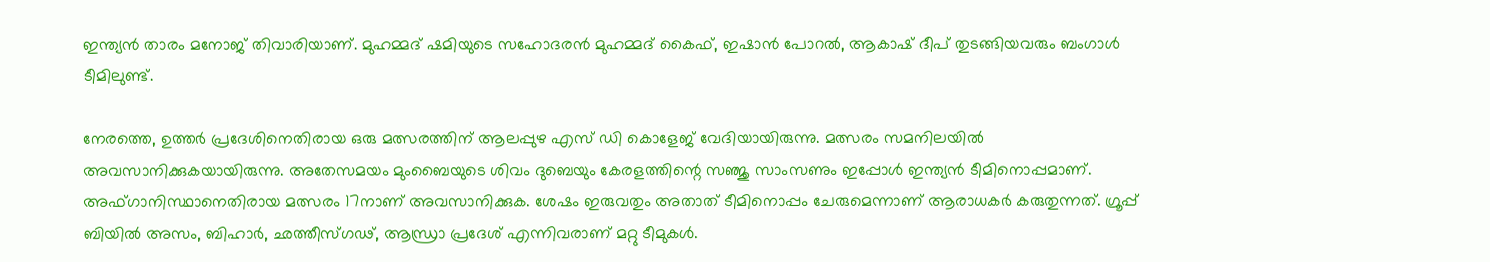ഇന്ത്യന്‍ താരം മനോജ് തിവാരിയാണ്. മുഹമ്മദ് ഷമിയുടെ സഹോദരന്‍ മുഹമ്മദ് കൈഫ്, ഇഷാന്‍ പോറല്‍, ആകാഷ് ദീപ് തുടങ്ങിയവരും ബംഗാള്‍ ടീമിലുണ്ട്.

നേരത്തെ, ഉത്തര്‍ പ്രദേശിനെതിരായ ഒരു മത്സരത്തിന് ആലപ്പുഴ എസ് ഡി കൊളേജ് വേദിയായിരുന്നു. മത്സരം സമനിലയില്‍ അവസാനിക്കുകയായിരുന്നു. അതേസമയം മുംബൈയുടെ ശിവം ദുബെയും കേരളത്തിന്റെ സഞ്ജു സാംസണും ഇപ്പോള്‍ ഇന്ത്യന്‍ ടീമിനൊപ്പമാണ്. അഫ്ഗാനിസ്ഥാനെതിരായ മത്സരം 17നാണ് അവസാനിക്കുക. ശേഷം ഇരുവതും അതാത് ടീമിനൊപ്പം ചേരുമെന്നാണ് ആരാധകര്‍ കരുതുന്നത്. ഗ്രൂപ്പ് ബിയില്‍ അസം, ബിഹാര്‍, ഛത്തീസ്ഗഢ്, ആന്ധ്രാ പ്രദേശ് എന്നിവരാണ് മറ്റു ടീമുകള്‍.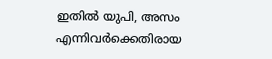ഇതില്‍ യുപി, അസം എന്നിവര്‍ക്കെതിരായ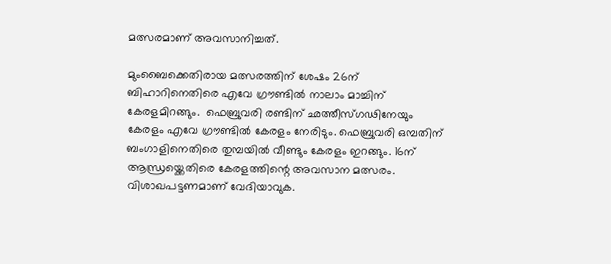മത്സരമാണ് അവസാനിച്ചത്.

മുംബൈക്കെതിരായ മത്സരത്തിന് ശേഷം 26ന് ബിഹാറിനെതിരെ എവേ ഗ്രൗണ്ടില്‍ നാലാം മാച്ചിന് കേരളമിറങ്ങും.  ഫെബ്രുവരി രണ്ടിന് ഛത്തീസ്ഗഢിനേയും കേരളം എവേ ഗ്രൗണ്ടില്‍ കേരളം നേരിടും. ഫെബ്രുവരി ഒമ്പതിന് ബംഗാളിനെതിരെ തുമ്പയില്‍ വീണ്ടും കേരളം ഇറങ്ങും. 16ന് ആന്ധ്രയ്ക്കെതിരെ കേരളത്തിന്റെ അവസാന മത്സരം. വിശാഖപട്ടണമാണ് വേദിയാവുക.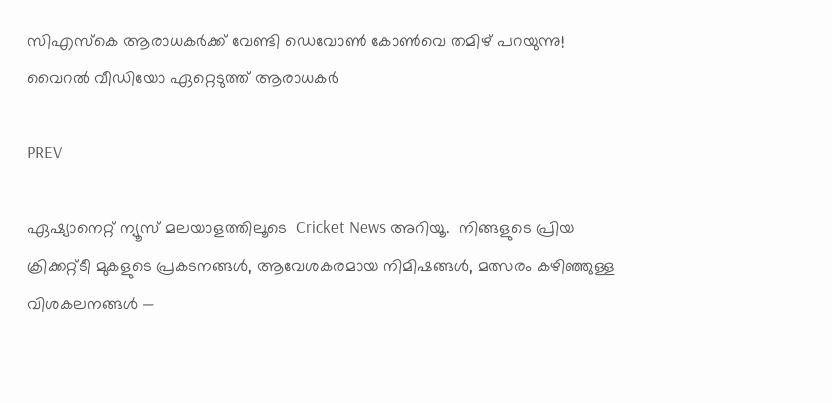സിഎസ്‌കെ ആരാധകര്‍ക്ക് വേണ്ടി ഡെവോണ്‍ കോണ്‍വെ തമിഴ് പറയുന്നു! വൈറല്‍ വീഡിയോ ഏറ്റെടുത്ത് ആരാധകര്‍

PREV

ഏഷ്യാനെറ്റ് ന്യൂസ് മലയാളത്തിലൂടെ  Cricket News അറിയൂ.  നിങ്ങളുടെ പ്രിയ ക്രിക്കറ്റ്ടീ മുകളുടെ പ്രകടനങ്ങൾ, ആവേശകരമായ നിമിഷങ്ങൾ, മത്സരം കഴിഞ്ഞുള്ള വിശകലനങ്ങൾ —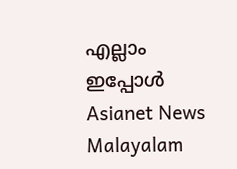എല്ലാം ഇപ്പോൾ Asianet News Malayalam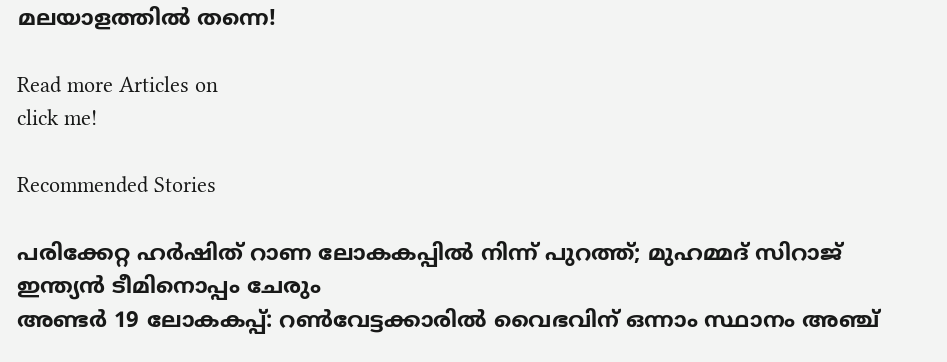മലയാളത്തിൽ തന്നെ!

Read more Articles on
click me!

Recommended Stories

പരിക്കേറ്റ ഹര്‍ഷിത് റാണ ലോകകപ്പില്‍ നിന്ന് പുറത്ത്; മുഹമ്മദ് സിറാജ് ഇന്ത്യന്‍ ടീമിനൊപ്പം ചേരും
അണ്ടര്‍ 19 ലോകകപ്പ്: റണ്‍വേട്ടക്കാരില്‍ വൈഭവിന് ഒന്നാം സ്ഥാനം അഞ്ച്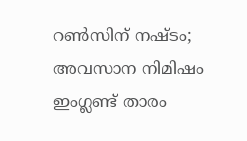റണ്‍സിന് നഷ്ടം; അവസാന നിമിഷം ഇംഗ്ലണ്ട് താരം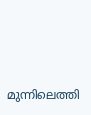മുന്നിലെത്തി